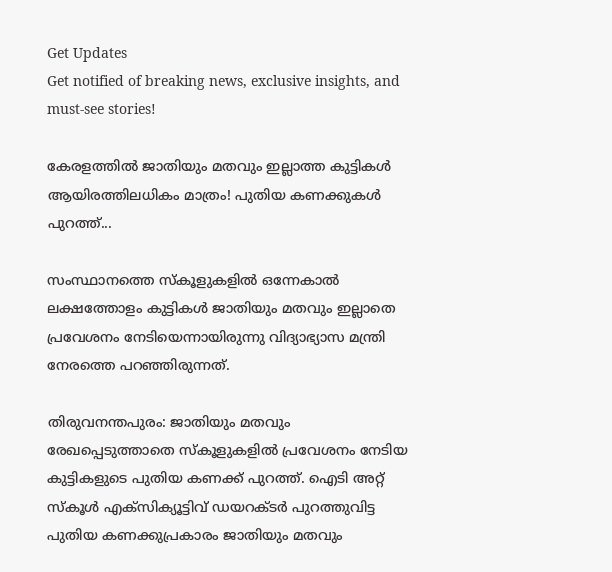Get Updates
Get notified of breaking news, exclusive insights, and must-see stories!

കേരളത്തിൽ ജാതിയും മതവും ഇല്ലാത്ത കുട്ടികൾ ആയിരത്തിലധികം മാത്രം! പുതിയ കണക്കുകൾ പുറത്ത്...

സംസ്ഥാനത്തെ സ്കൂളുകളിൽ ഒന്നേകാൽ ലക്ഷത്തോളം കുട്ടികൾ ജാതിയും മതവും ഇല്ലാതെ പ്രവേശനം നേടിയെന്നായിരുന്നു വിദ്യാഭ്യാസ മന്ത്രി നേരത്തെ പറഞ്ഞിരുന്നത്.

തിരുവനന്തപുരം: ജാതിയും മതവും രേഖപ്പെടുത്താതെ സ്കൂളുകളിൽ പ്രവേശനം നേടിയ കുട്ടികളുടെ പുതിയ കണക്ക് പുറത്ത്. ഐടി അറ്റ് സ്കൂൾ എക്സിക്യൂട്ടിവ് ഡയറക്ടർ പുറത്തുവിട്ട പുതിയ കണക്കുപ്രകാരം ജാതിയും മതവും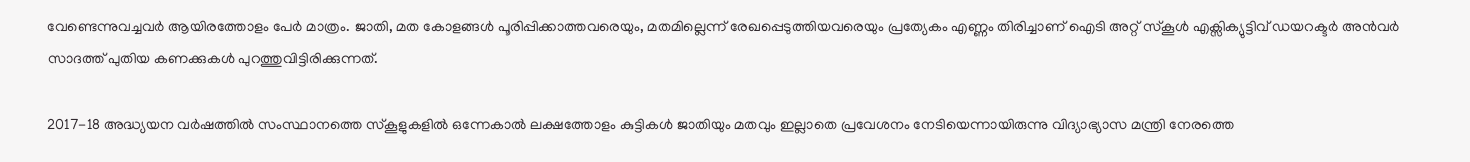വേണ്ടെന്നുവച്ചവർ ആയിരത്തോളം പേർ മാത്രം. ജാതി, മത കോളങ്ങൾ പൂരിപ്പിക്കാത്തവരെയും, മതമില്ലെന്ന് രേഖപ്പെടുത്തിയവരെയും പ്രത്യേകം എണ്ണം തിരിച്ചാണ് ഐടി അറ്റ് സ്കൂൾ എക്സിക്യുട്ടിവ് ഡയറക്ടർ അൻവർ സാദത്ത് പുതിയ കണക്കുകൾ പുറത്തുവിട്ടിരിക്കുന്നത്.

2017-18 അദ്ധ്യയന വർഷത്തിൽ സംസ്ഥാനത്തെ സ്കൂളുകളിൽ ഒന്നേകാൽ ലക്ഷത്തോളം കുട്ടികൾ ജാതിയും മതവും ഇല്ലാതെ പ്രവേശനം നേടിയെന്നായിരുന്നു വിദ്യാഭ്യാസ മന്ത്രി നേരത്തെ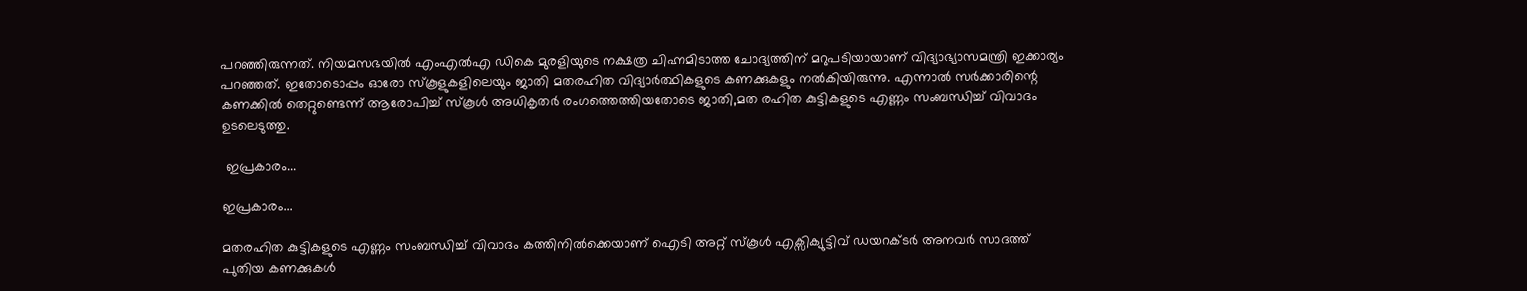പറഞ്ഞിരുന്നത്. നിയമസഭയിൽ എംഎൽഎ ഡികെ മുരളിയുടെ നക്ഷത്ര ചിഹ്നമിടാത്ത ചോദ്യത്തിന് മറുപടിയായാണ് വിദ്യാഭ്യാസമന്ത്രി ഇക്കാര്യം പറഞ്ഞത്. ഇതോടൊപ്പം ഓരോ സ്കൂളുകളിലെയും ജാതി മതരഹിത വിദ്യാർത്ഥികളുടെ കണക്കുകളും നൽകിയിരുന്നു. എന്നാൽ സർക്കാരിന്റെ കണക്കിൽ തെറ്റുണ്ടെന്ന് ആരോപിച്ച് സ്കൂൾ അധികൃതർ രംഗത്തെത്തിയതോടെ ജാതി,മത രഹിത കുട്ടികളുടെ എണ്ണം സംബന്ധിച്ച് വിവാദം ഉടലെടുത്തു.

 ഇപ്രകാരം...

ഇപ്രകാരം...

മതരഹിത കുട്ടികളുടെ എണ്ണം സംബന്ധിച്ച് വിവാദം കത്തിനിൽക്കെയാണ് ഐടി അറ്റ് സ്കൂൾ എക്സിക്യുട്ടിവ് ഡയറക്ടർ അനവർ സാദത്ത് പുതിയ കണക്കുകൾ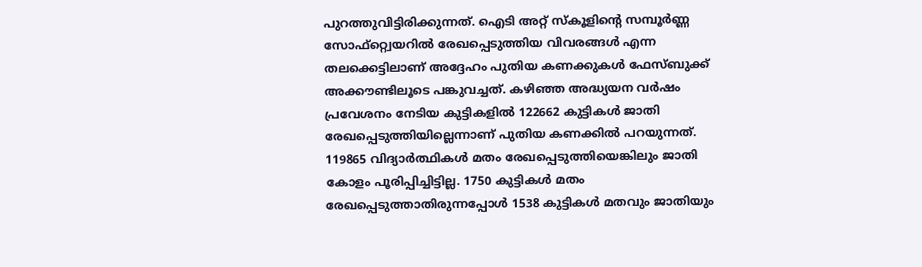പുറത്തുവിട്ടിരിക്കുന്നത്. ഐടി അറ്റ് സ്കൂളിന്റെ സമ്പൂർണ്ണ സോഫ്റ്റ്വെയറിൽ രേഖപ്പെടുത്തിയ വിവരങ്ങൾ എന്ന തലക്കെട്ടിലാണ് അദ്ദേഹം പുതിയ കണക്കുകൾ ഫേസ്ബുക്ക് അക്കൗണ്ടിലൂടെ പങ്കുവച്ചത്. കഴിഞ്ഞ അദ്ധ്യയന വർഷം പ്രവേശനം നേടിയ കുട്ടികളിൽ 122662 കുട്ടികൾ ജാതി രേഖപ്പെടുത്തിയില്ലെന്നാണ് പുതിയ കണക്കിൽ പറയുന്നത്. 119865 വിദ്യാർത്ഥികൾ മതം രേഖപ്പെടുത്തിയെങ്കിലും ജാതി കോളം പൂരിപ്പിച്ചിട്ടില്ല. 1750 കുട്ടികൾ മതം രേഖപ്പെടുത്താതിരുന്നപ്പോൾ 1538 കുട്ടികൾ മതവും ജാതിയും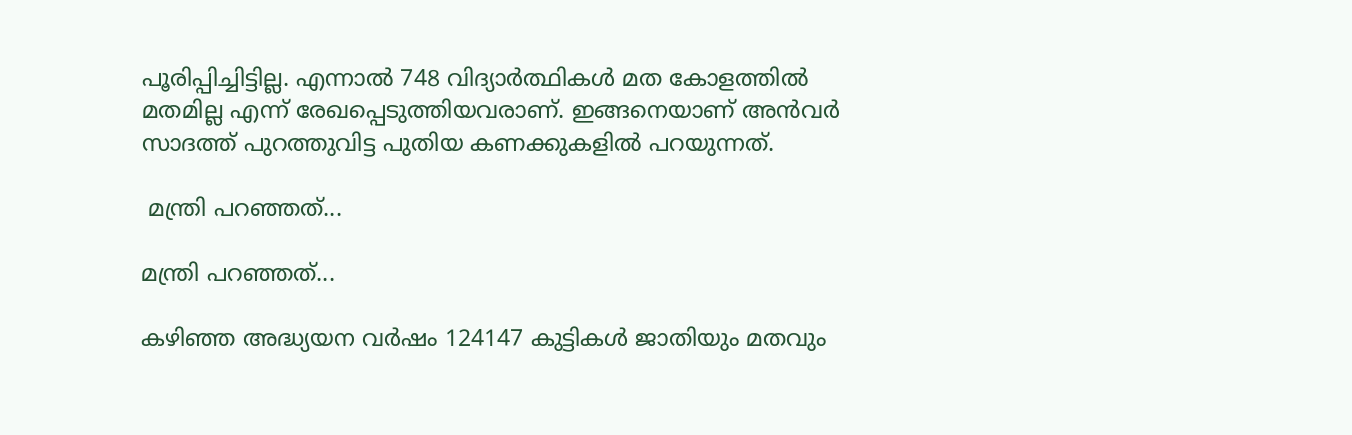പൂരിപ്പിച്ചിട്ടില്ല. എന്നാൽ 748 വിദ്യാർത്ഥികൾ മത കോളത്തിൽ മതമില്ല എന്ന് രേഖപ്പെടുത്തിയവരാണ്. ഇങ്ങനെയാണ് അൻവർ സാദത്ത് പുറത്തുവിട്ട പുതിയ കണക്കുകളിൽ പറയുന്നത്.

 മന്ത്രി പറഞ്ഞത്...

മന്ത്രി പറഞ്ഞത്...

കഴിഞ്ഞ അദ്ധ്യയന വർഷം 124147 കുട്ടികൾ ജാതിയും മതവും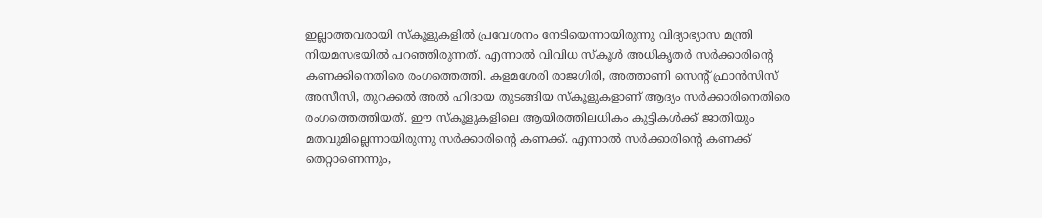ഇല്ലാത്തവരായി സ്കൂളുകളിൽ പ്രവേശനം നേടിയെന്നായിരുന്നു വിദ്യാഭ്യാസ മന്ത്രി നിയമസഭയിൽ പറഞ്ഞിരുന്നത്. എന്നാൽ വിവിധ സ്കൂൾ അധികൃതർ സർക്കാരിന്റെ കണക്കിനെതിരെ രംഗത്തെത്തി. കളമശേരി രാജഗിരി, അത്താണി സെന്റ് ഫ്രാൻസിസ് അസീസി, തുറക്കൽ അൽ ഹിദായ തുടങ്ങിയ സ്കൂളുകളാണ് ആദ്യം സർക്കാരിനെതിരെ രംഗത്തെത്തിയത്. ഈ സ്കൂളുകളിലെ ആയിരത്തിലധികം കുട്ടികൾക്ക് ജാതിയും മതവുമില്ലെന്നായിരുന്നു സർക്കാരിന്റെ കണക്ക്. എന്നാൽ സർക്കാരിന്റെ കണക്ക് തെറ്റാണെന്നും,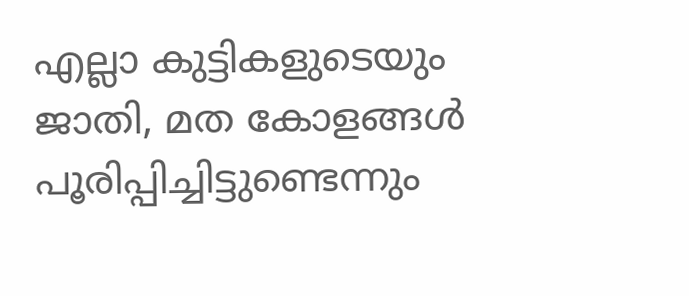എല്ലാ കുട്ടികളുടെയും ജാതി, മത കോളങ്ങൾ പൂരിപ്പിച്ചിട്ടുണ്ടെന്നും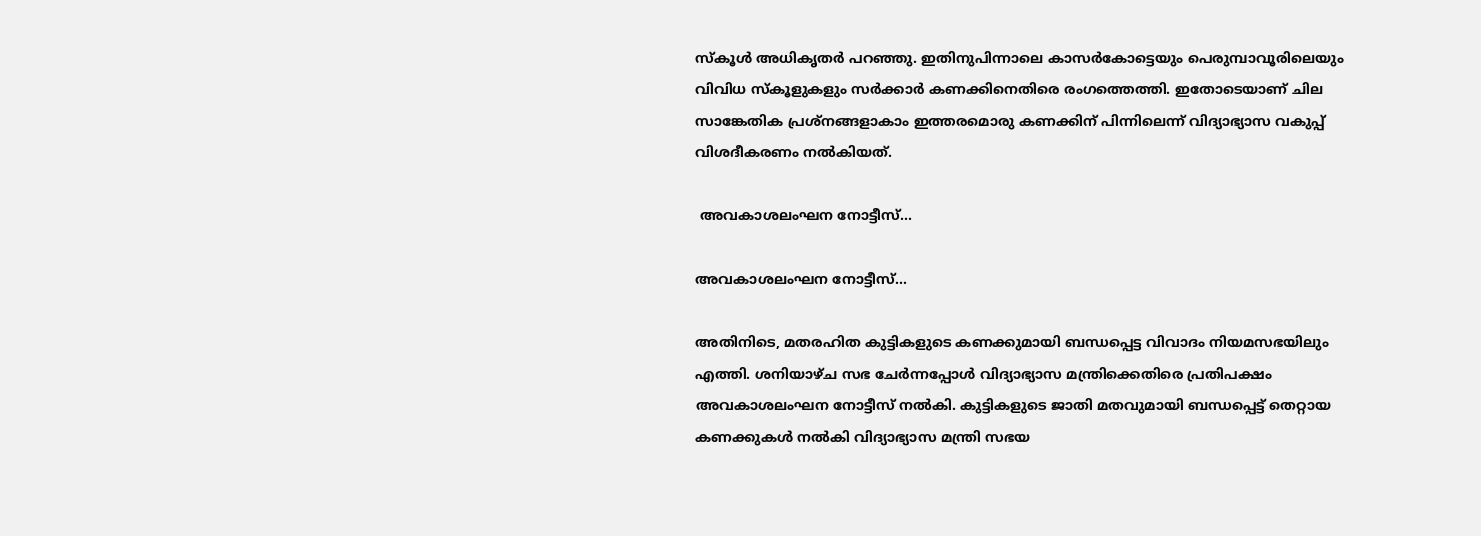സ്കൂൾ അധികൃതർ പറഞ്ഞു. ഇതിനുപിന്നാലെ കാസർകോട്ടെയും പെരുമ്പാവൂരിലെയും വിവിധ സ്കൂളുകളും സർക്കാർ കണക്കിനെതിരെ രംഗത്തെത്തി. ഇതോടെയാണ് ചില സാങ്കേതിക പ്രശ്നങ്ങളാകാം ഇത്തരമൊരു കണക്കിന് പിന്നിലെന്ന് വിദ്യാഭ്യാസ വകുപ്പ് വിശദീകരണം നൽകിയത്.

 അവകാശലംഘന നോട്ടീസ്...

അവകാശലംഘന നോട്ടീസ്...

അതിനിടെ, മതരഹിത കുട്ടികളുടെ കണക്കുമായി ബന്ധപ്പെട്ട വിവാദം നിയമസഭയിലും എത്തി. ശനിയാഴ്ച സഭ ചേർന്നപ്പോൾ വിദ്യാഭ്യാസ മന്ത്രിക്കെതിരെ പ്രതിപക്ഷം അവകാശലംഘന നോട്ടീസ് നൽകി. കുട്ടികളുടെ ജാതി മതവുമായി ബന്ധപ്പെട്ട് തെറ്റായ കണക്കുകൾ നൽകി വിദ്യാഭ്യാസ മന്ത്രി സഭയ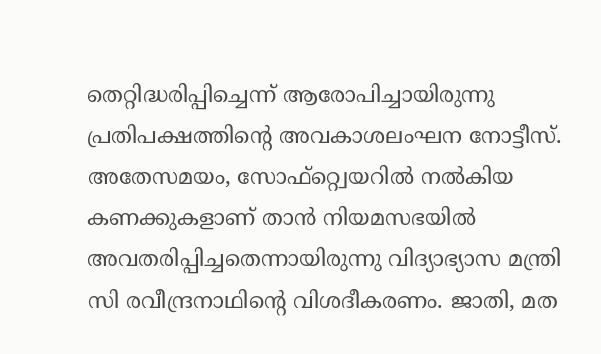തെറ്റിദ്ധരിപ്പിച്ചെന്ന് ആരോപിച്ചായിരുന്നു പ്രതിപക്ഷത്തിന്റെ അവകാശലംഘന നോട്ടീസ്. അതേസമയം, സോഫ്റ്റ്വെയറിൽ നൽകിയ കണക്കുകളാണ് താൻ നിയമസഭയിൽ അവതരിപ്പിച്ചതെന്നായിരുന്നു വിദ്യാഭ്യാസ മന്ത്രി സി രവീന്ദ്രനാഥിന്റെ വിശദീകരണം. ജാതി, മത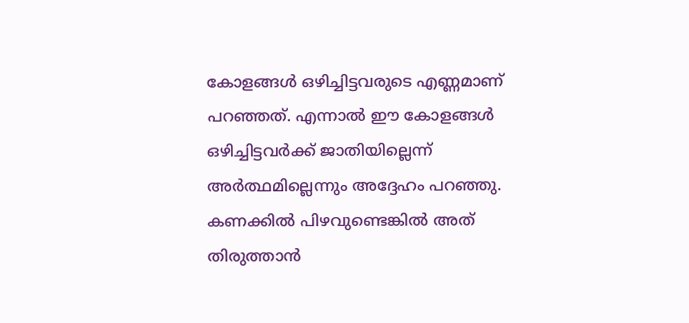കോളങ്ങൾ ഒഴിച്ചിട്ടവരുടെ എണ്ണമാണ് പറഞ്ഞത്. എന്നാൽ ഈ കോളങ്ങൾ ഒഴിച്ചിട്ടവർക്ക് ജാതിയില്ലെന്ന് അർത്ഥമില്ലെന്നും അദ്ദേഹം പറഞ്ഞു. കണക്കിൽ പിഴവുണ്ടെങ്കിൽ അത് തിരുത്താൻ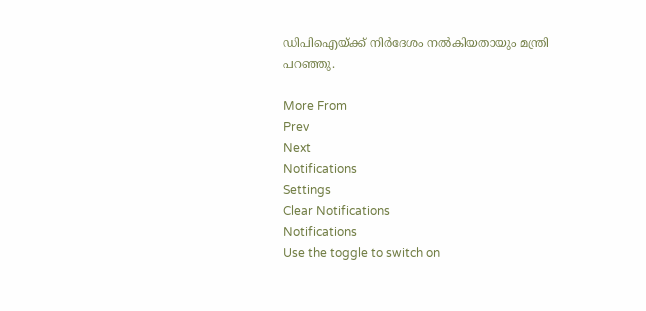ഡിപിഐയ്ക്ക് നിർദേശം നൽകിയതായും മന്ത്രി പറഞ്ഞു.

More From
Prev
Next
Notifications
Settings
Clear Notifications
Notifications
Use the toggle to switch on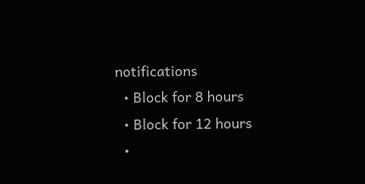notifications
  • Block for 8 hours
  • Block for 12 hours
  •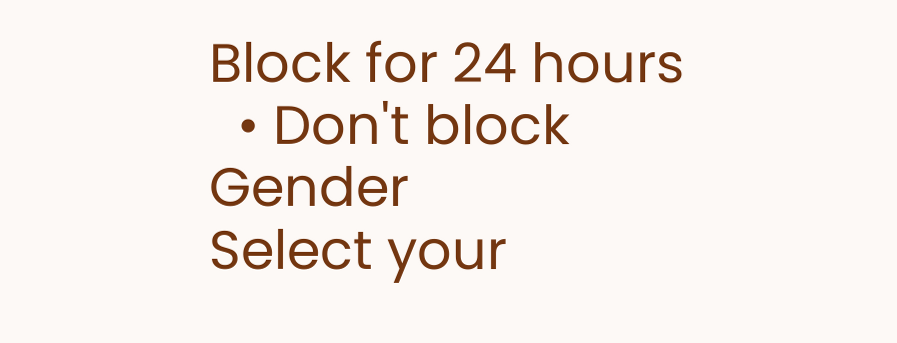Block for 24 hours
  • Don't block
Gender
Select your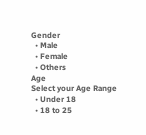Gender
  • Male
  • Female
  • Others
Age
Select your Age Range
  • Under 18
  • 18 to 25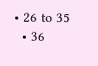• 26 to 35
  • 36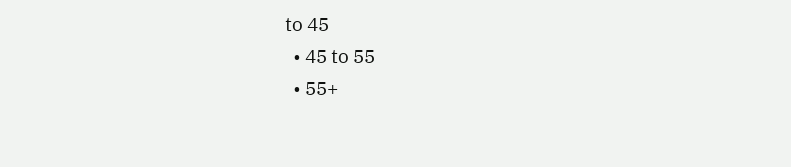to 45
  • 45 to 55
  • 55+